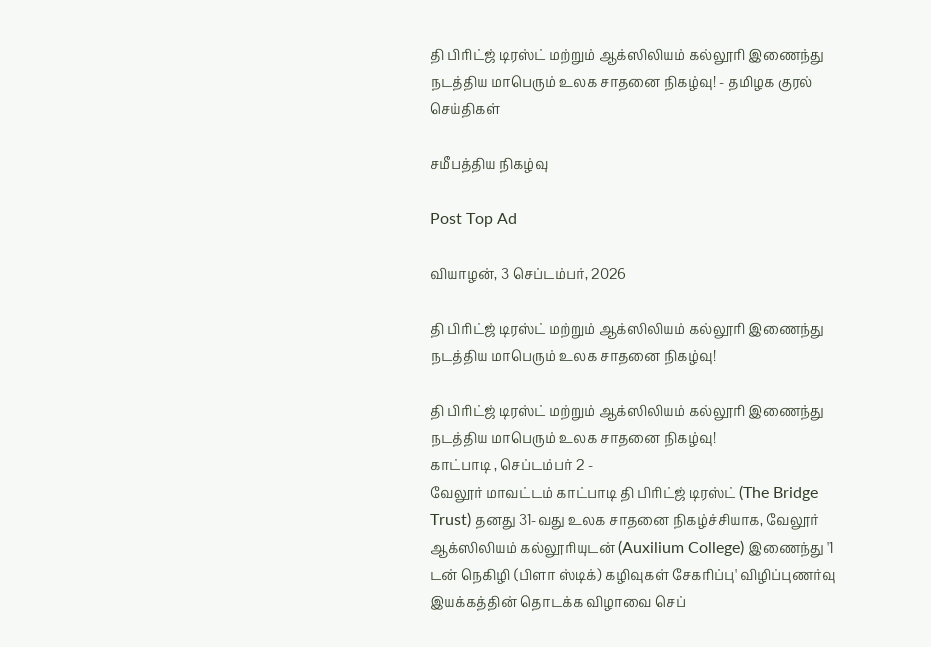தி பிரிட்ஜ் டிரஸ்ட் மற்றும் ஆக்ஸிலியம் கல்லூரி இணைந்து நடத்திய மாபெரும் உலக சாதனை நிகழ்வு! - தமிழக குரல் செய்திகள்

சமீபத்திய நிகழ்வு

Post Top Ad

வியாழன், 3 செப்டம்பர், 2026

தி பிரிட்ஜ் டிரஸ்ட் மற்றும் ஆக்ஸிலியம் கல்லூரி இணைந்து நடத்திய மாபெரும் உலக சாதனை நிகழ்வு!

தி பிரிட்ஜ் டிரஸ்ட் மற்றும் ஆக்ஸிலியம் கல்லூரி இணைந்து நடத்திய மாபெரும் உலக சாதனை நிகழ்வு!
காட்பாடி , செப்டம்பர் 2 -
வேலூர் மாவட்டம் காட்பாடி தி பிரிட்ஜ் டிரஸ்ட் (The Bridge Trust) தனது 31-வது உலக சாதனை நிகழ்ச்சியாக, வேலூர் ஆக்ஸிலியம் கல்லூரியுடன் (Auxilium College) இணைந்து '1 டன் நெகிழி (பிளா ஸ்டிக்) கழிவுகள் சேகரிப்பு' விழிப்புணர்வு இயக்கத்தின் தொடக்க விழாவை செப்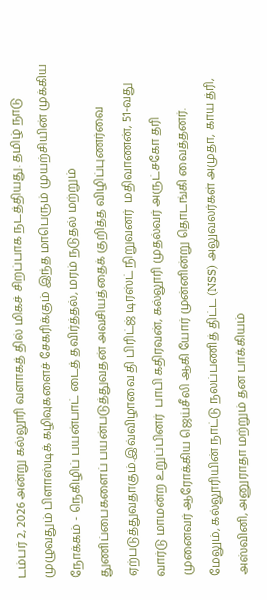டம்பர் 2, 2026 அன்று கல்லூரி வளாகத் தில் மிகச் சிறப்பாக நடத்தியது. தமிழ் நாடு முழுவதும் பிளாஸ்டிக் கழிவுகளைச் சேகரிக்கும் இந்த மாபெரும் முயற்சியின் முக்கிய நோக்கம் - நெகிழிப் பயன்பாட் டைத் தவிர்த்தல், மரம் நடுதல் மற்றும் துணிப்பைகளைப் பயன்படுத்துவதன் அவசியத்தைக் குறித்த விழிப்புணர்வை ஏற்படுத்துவதாகும்.இவ்விழாவை தி பிரிட்ஜ் டிரஸ்ட் நிறுவனர்  மதிவாணன், 51-வது வார்டு மாமன்ற உறுப்பினர்  பாபி கதிரவன், கல்லூரி முதல்வர் அருட்சகோ தரி முனைவர் ஆரோக்கிய ஜெய்சீலி ஆகி யோர் முன்னின்று தொடங்கி வைத்தனர்.
மேலும், கல்லூரியின் நாட்டு நலப்பணித் திட்ட (NSS) அலுவலர்கள் அமுதா, காய த்ரி, அஸ்வினி, அனுராதா மற்றும் தன பாக்கியம்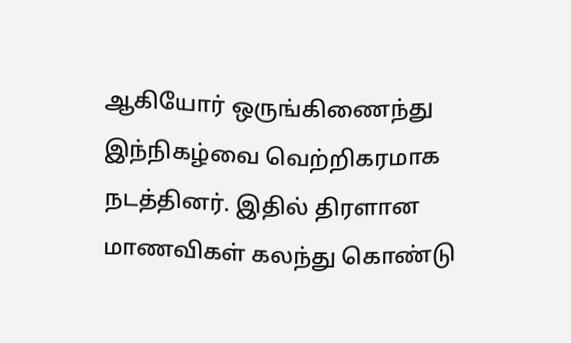ஆகியோர் ஒருங்கிணைந்து இந்நிகழ்வை வெற்றிகரமாக நடத்தினர். இதில் திரளான மாணவிகள் கலந்து கொண்டு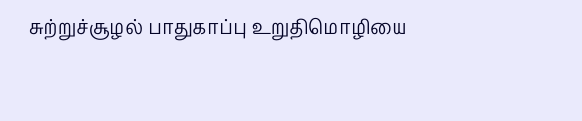சுற்றுச்சூழல் பாதுகாப்பு உறுதிமொழியை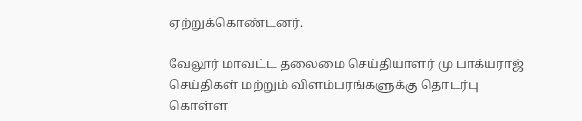ஏற்றுக்கொண்டனர்.

வேலூர் மாவட்ட தலைமை செய்தியாளர் மு பாக்யராஜ் செய்திகள் மற்றும் விளம்பரங்களுக்கு தொடர்பு கொள்ள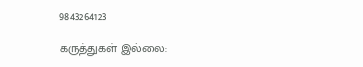9843264123

கருத்துகள் இல்லை: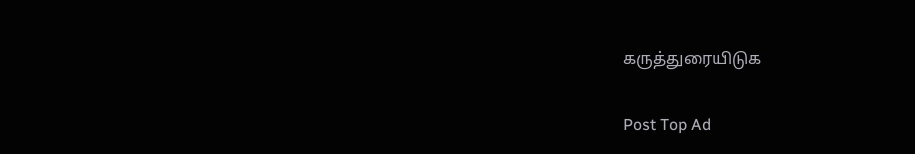கருத்துரையிடுக

Post Top Ad